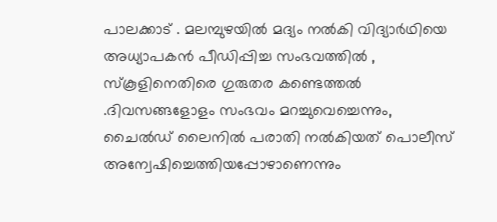പാലക്കാട് . മലമ്പുഴയിൽ മദ്യം നൽകി വിദ്യാർഥിയെ അധ്യാപകൻ പീഡിപ്പിച്ച സംഭവത്തിൽ , സ്കൂളിനെതിരെ ഗുരുതര കണ്ടെത്തൽ .ദിവസങ്ങളോളം സംഭവം മറച്ചുവെച്ചെന്നും, ചൈൽഡ് ലൈനിൽ പരാതി നൽകിയത് പൊലീസ് അന്വേഷിച്ചെത്തിയപ്പോഴാണെന്നും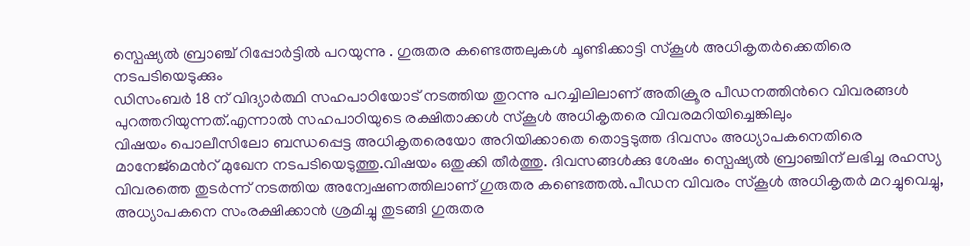സ്പെഷ്യൽ ബ്രാഞ്ച് റിപ്പോർട്ടിൽ പറയുന്നു . ഗുരുതര കണ്ടെത്തലുകൾ ചൂണ്ടിക്കാട്ടി സ്കൂൾ അധികൃതർക്കെതിരെ
നടപടിയെടുക്കും
ഡിസംബർ 18 ന് വിദ്യാർത്ഥി സഹപാഠിയോട് നടത്തിയ തുറന്നു പറച്ചിലിലാണ് അതിക്രൂര പീഡനത്തിൻറെ വിവരങ്ങൾ പുറത്തറിയുന്നത്.എന്നാൽ സഹപാഠിയുടെ രക്ഷിതാക്കൾ സ്കൂൾ അധികൃതരെ വിവരമറിയിച്ചെങ്കിലും
വിഷയം പൊലീസിലോ ബന്ധപ്പെട്ട അധികൃതരെയോ അറിയിക്കാതെ തൊട്ടടുത്ത ദിവസം അധ്യാപകനെതിരെ മാനേജ്മെൻറ് മുഖേന നടപടിയെടുത്തു.വിഷയം ഒതുക്കി തീർത്തു. ദിവസങ്ങൾക്കു ശേഷം സ്പെഷ്യൽ ബ്രാഞ്ചിന് ലഭിച്ച രഹസ്യ വിവരത്തെ തുടർന്ന് നടത്തിയ അന്വേഷണത്തിലാണ് ഗുരുതര കണ്ടെത്തൽ.പീഡന വിവരം സ്കൂൾ അധികൃതർ മറച്ചുവെച്ചു, അധ്യാപകനെ സംരക്ഷിക്കാൻ ശ്രമിച്ചു തുടങ്ങി ഗുരുതര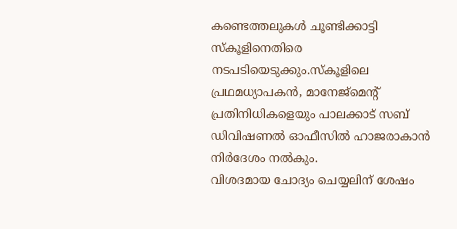കണ്ടെത്തലുകൾ ചൂണ്ടിക്കാട്ടി സ്കൂളിനെതിരെ നടപടിയെടുക്കും.സ്കൂളിലെ പ്രഥമധ്യാപകൻ, മാനേജ്മെൻ്റ് പ്രതിനിധികളെയും പാലക്കാട് സബ് ഡിവിഷണൽ ഓഫീസിൽ ഹാജരാകാൻ നിർദേശം നൽകും.
വിശദമായ ചോദ്യം ചെയ്യലിന് ശേഷം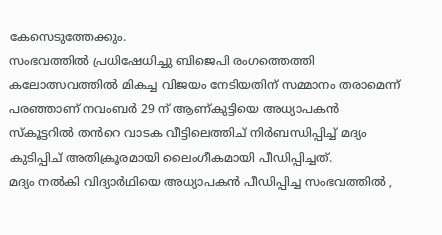കേസെടുത്തേക്കും.
സംഭവത്തിൽ പ്രധിഷേധിച്ചു ബിജെപി രംഗത്തെത്തി
കലോത്സവത്തിൽ മികച്ച വിജയം നേടിയതിന് സമ്മാനം തരാമെന്ന് പരഞ്ഞാണ് നവംബർ 29 ന് ആണ്കുട്ടിയെ അധ്യാപകൻ സ്കൂട്ടറിൽ തൻറെ വാടക വീട്ടിലെത്തിച് നിർബന്ധിപ്പിച്ച് മദ്യം കുടിപ്പിച് അതിക്രൂരമായി ലൈംഗീകമായി പീഡിപ്പിച്ചത്.
മദ്യം നൽകി വിദ്യാർഥിയെ അധ്യാപകൻ പീഡിപ്പിച്ച സംഭവത്തിൽ ,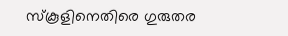സ്കൂളിനെതിരെ ഗുരുതര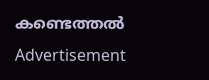കണ്ടെത്തൽ
Advertisement